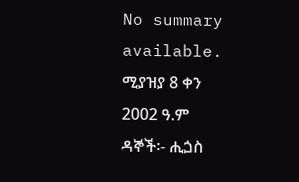No summary available.
ሚያዝያ 8 ቀን 2002 ዓ.ም ዳኞች፡- ሒጏስ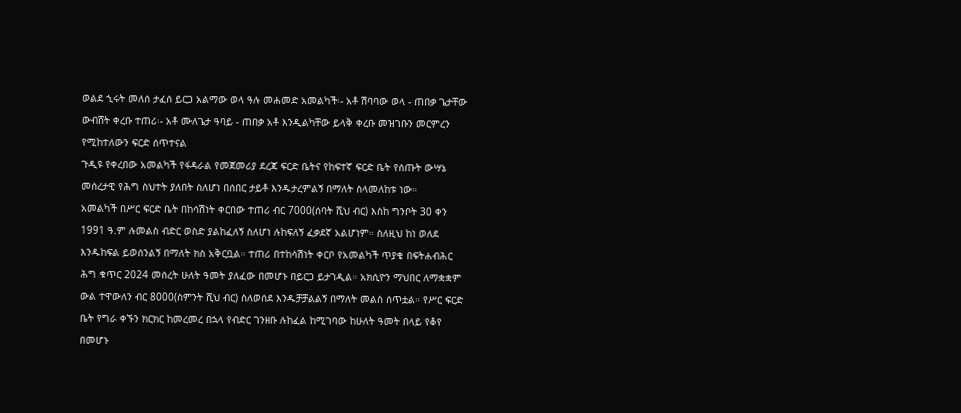ወልደ ኂሩት መለሰ ታፈሰ ይርጋ አልማው ወላ ዓሉ መሐመድ አመልካች፡- አቶ ሽባባው ወላ - ጠበቃ ጌታቸው ውብሸት ቀረቡ ተጠሪ፡- አቶ ሙለጌታ ዓባይ - ጠበቃ አቶ እንዲልካቸው ይላቅ ቀረቡ መዝገቡን መርምረን የሚከተለውን ፍርድ ሰጥተናል
ጉዲዩ የቀረበው አመልካች የፋዳራል የመጀመሪያ ደረጃ ፍርድ ቤትና የከፍተኛ ፍርድ ቤት የሰጡት ውሣኔ መሰረታዊ የሕግ ስህተት ያለበት ስለሆነ በሰበር ታይቶ እንዱታረምልኝ በማለት ስላመለከቱ ነው።
አመልካች በሥር ፍርድ ቤት በከሳሽነት ቀርበው ተጠሪ ብር 7000(ሰባት ሺህ ብር) እስከ ግንቦት 30 ቀን 1991 ዓ.ም ሉመልስ ብድር ወስድ ያልከፈለኝ ስለሆነ ሉከፍለኝ ፈቃደኛ አልሆነም። ስለዚህ ከነ ወለደ እንዱከፍል ይወሰንልኝ በማለት ክስ አቅርቧል። ተጠሪ በተከሳሽነት ቀርቦ የአመልካች ጥያቄ በፍትሐብሕር ሕግ ቁጥር 2024 መሰረት ሁለት ዓመት ያለፈው በመሆኑ በይርጋ ይታገዲል። አክሲዮን ማህበር ለማቋቋም ውል ተዋውለን ብር 8000(ስምንት ሺህ ብር) ስለወሰደ እንዱቻቻልልኝ በማለት መልስ ሰጥቷል። የሥር ፍርድ ቤት የግራ ቀኙን ክርክር ከመረመረ በኋላ የብድር ገንዘቡ ሉከፈል ከሚገባው ከሁለት ዓመት በላይ የቆየ በመሆኑ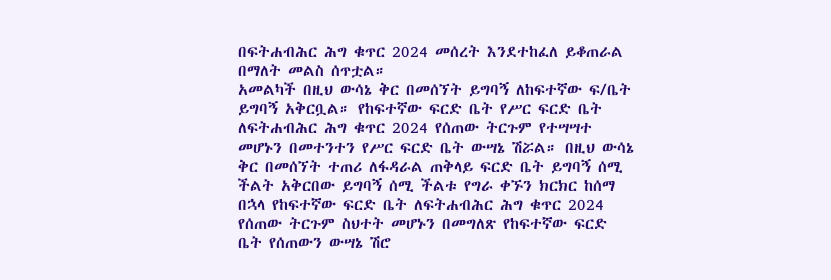በፍትሐብሕር ሕግ ቁጥር 2024 መሰረት እንደተከፈለ ይቆጠራል በማለት መልስ ሰጥቷል።
አመልካች በዚህ ውሳኔ ቅር በመሰኘት ይግባኝ ለከፍተኛው ፍ/ቤት ይግባኝ አቅርቧል። የከፍተኛው ፍርድ ቤት የሥር ፍርድ ቤት ለፍትሐብሕር ሕግ ቁጥር 2024 የሰጠው ትርጉም የተሣሣተ መሆኑን በመተንተን የሥር ፍርድ ቤት ውሣኔ ሽሯል። በዚህ ውሳኔ ቅር በመሰኘት ተጠሪ ለፋዳራል ጠቅላይ ፍርድ ቤት ይግባኝ ሰሚ ችልት አቅርበው ይግባኝ ሰሚ ችልቱ የግራ ቀኙን ክርክር ከሰማ በኋላ የከፍተኛው ፍርድ ቤት ለፍትሐብሕር ሕግ ቁጥር 2024 የሰጠው ትርጉም ስህተት መሆኑን በመግለጽ የከፍተኛው ፍርድ ቤት የሰጠውን ውሣኔ ሽሮ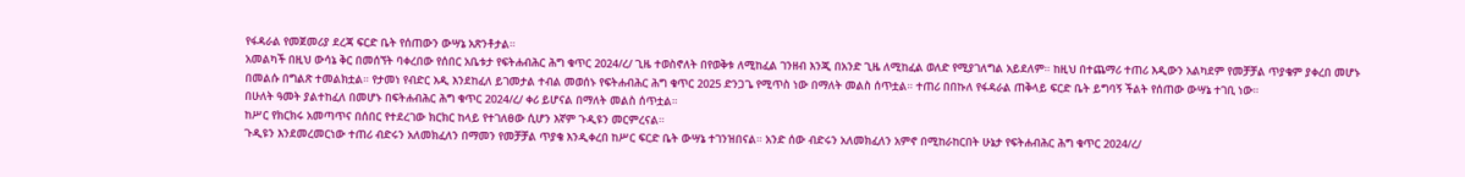የፋዳራል የመጀመሪያ ደረጃ ፍርድ ቤት የሰጠውን ውሣኔ አጽንቶታል።
አመልካች በዚህ ውሳኔ ቅር በመሰኘት ባቀረበው የሰበር አቤቱታ የፍትሐብሕር ሕግ ቁጥር 2024/ረ/ ጊዜ ተወስኖለት በየወቅቱ ለሚከፈል ገንዘብ እንጂ በአንድ ጊዜ ለሚከፈል ወለድ የሚያገለግል አይደለም። ከዚህ በተጨማሪ ተጠሪ እዲውን አልካደም የመቻቻል ጥያቄም ያቀረበ መሆኑ በመልሱ በግልጽ ተመልክቷል። የታመነ የብድር እዲ እንደከፈለ ይገመታል ተብል መወሰኑ የፍትሐብሕር ሕግ ቁጥር 2025 ድንጋጌ የሚጥስ ነው በማለት መልስ ሰጥቷል። ተጠሪ በበኩለ የፋዳራል ጠቅላይ ፍርድ ቤት ይግባኝ ችልት የሰጠው ውሣኔ ተገቢ ነው።
በሁለት ዓመት ያልተከፈለ በመሆኑ በፍትሐብሕር ሕግ ቁጥር 2024/ረ/ ቀሪ ይሆናል በማለት መልስ ሰጥቷል።
ከሥር የክርክሩ አመጣጥና በሰበር የተደረገው ክርክር ከላይ የተገለፀው ሲሆን እኛም ጉዲዩን መርምረናል።
ጉዲዩን እንደመረመርነው ተጠሪ ብድሩን አለመክፈለን በማመን የመቻቻል ጥያቄ እንዲቀረበ ከሥር ፍርድ ቤት ውሣኔ ተገንዝበናል። አንድ ሰው ብድሩን አለመክፈለን አምኖ በሚከራከርበት ሁኔታ የፍትሐብሕር ሕግ ቁጥር 2024/ረ/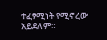ተፈፃሚነት የሚኖረው አይደለም።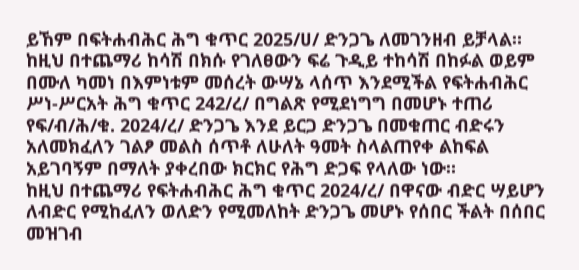ይኸም በፍትሐብሕር ሕግ ቁጥር 2025/ሀ/ ድንጋጌ ለመገንዘብ ይቻላል። ከዚህ በተጨማሪ ከሳሽ በክሱ የገለፀውን ፍሬ ጉዲይ ተከሳሽ በከፉል ወይም በሙለ ካመነ በእምነቱም መሰረት ውሣኔ ላሰጥ እንደሚችል የፍትሐብሕር ሥነ-ሥርአት ሕግ ቁጥር 242/ረ/ በግልጽ የሚደነግግ በመሆኑ ተጠሪ የፍ/ብ/ሕ/ቁ. 2024/ረ/ ድንጋጌ እንደ ይርጋ ድንጋጌ በመቁጠር ብድሩን አለመክፈለን ገልፆ መልስ ሰጥቶ ለሁለት ዓመት ስላልጠየቀ ልከፍል አይገባኝም በማለት ያቀረበው ክርክር የሕግ ድጋፍ የላለው ነው።
ከዚህ በተጨማሪ የፍትሐብሕር ሕግ ቁጥር 2024/ረ/ በዋናው ብድር ሣይሆን ለብድር የሚከፈለን ወለድን የሚመለከት ድንጋጌ መሆኑ የሰበር ችልት በሰበር መዝገብ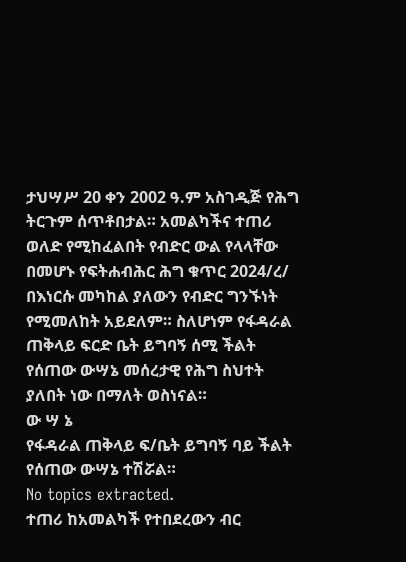ታህሣሥ 20 ቀን 2002 ዓ.ም አስገዲጅ የሕግ ትርጉም ሰጥቶበታል። አመልካችና ተጠሪ ወለድ የሚከፈልበት የብድር ውል የላላቸው በመሆኑ የፍትሐብሕር ሕግ ቁጥር 2024/ረ/ በእነርሱ መካከል ያለውን የብድር ግንኙነት የሚመለከት አይደለም። ስለሆነም የፋዳራል ጠቅላይ ፍርድ ቤት ይግባኝ ሰሚ ችልት የሰጠው ውሣኔ መሰረታዊ የሕግ ስህተት ያለበት ነው በማለት ወስነናል።
ው ሣ ኔ
የፋዳራል ጠቅላይ ፍ/ቤት ይግባኝ ባይ ችልት የሰጠው ውሣኔ ተሽሯል።
No topics extracted.
ተጠሪ ከአመልካች የተበደረውን ብር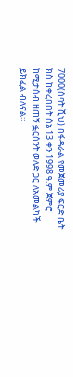7000(ሰባት ሺህ) በፋዳራል የመጀመሪያ ፍርድ ቤት ክስ ከቀረበበት ሰኔ 13 ቀን 1998 ዓ.ም ጀምሮ ከሚታሰብ ዘጠኝ ፏርሰንት ወለድ ጋር ለአመልካች ይክፈል ብለናል።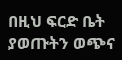በዚህ ፍርድ ቤት ያወጡትን ወጭና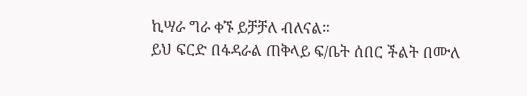ኪሣራ ግራ ቀኙ ይቻቻለ ብለናል።
ይህ ፍርድ በፋዳራል ጠቅላይ ፍ/ቤት ሰበር ችልት በሙለ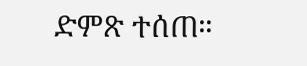ድምጽ ተሰጠ።